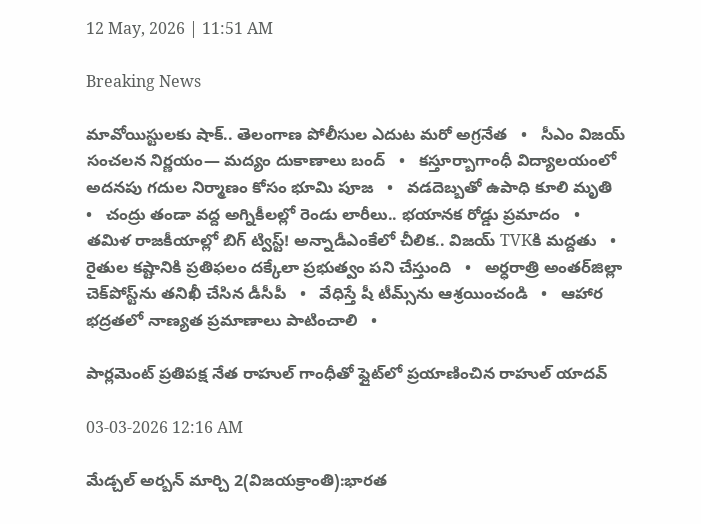12 May, 2026 | 11:51 AM

Breaking News

మావోయిస్టులకు షాక్.. తెలంగాణ పోలీసుల ఎదుట మరో అగ్రనేత   •   సీఎం విజయ్ సంచలన నిర్ణయం— మద్యం దుకాణాలు బంద్   •   కస్తూర్బాగాంధీ విద్యాలయంలో అదనపు గదుల నిర్మాణం కోసం భూమి పూజ   •   వడదెబ్బతో ఉపాధి కూలి మృతి   •   చంద్రు తండా వద్ద అగ్నికీలల్లో రెండు లారీలు.. భయానక రోడ్డు ప్రమాదం   •   తమిళ రాజకీయాల్లో బిగ్ ట్విస్ట్! అన్నాడీఎంకేలో చీలిక.. విజయ్‌ TVKకి మద్దతు   •   రైతుల కష్టానికి ప్రతిఫలం దక్కేలా ప్రభుత్వం పని చేస్తుంది   •   అర్ధరాత్రి అంతర్‌జిల్లా చెక్‌పోస్ట్‌ను తనిఖీ చేసిన డీసీపీ   •   వేధిస్తే షీ టీమ్స్‌ను ఆశ్రయించండి   •   ఆహార భద్రతలో నాణ్యత ప్రమాణాలు పాటించాలి   •

పార్లమెంట్ ప్రతిపక్ష నేత రాహుల్ గాంధీతో ఫ్లైట్‌లో ప్రయాణించిన రాహుల్ యాదవ్

03-03-2026 12:16 AM

మేడ్చల్ అర్బన్ మార్చి 2(విజయక్రాంతి):భారత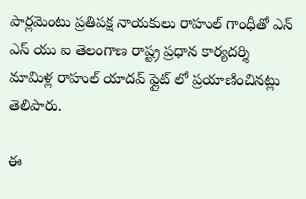పార్లమెంటు ప్రతిపక్ష నాయకులు రాహుల్ గాంధీతో ఎన్ ఎస్ యు ఐ తెలంగాణ రాష్ట్ర ప్రధాన కార్యదర్శి మామిళ్ల రాహుల్ యాదవ్ ఫ్లైట్ లో ప్రయాణించినట్లు తెలిపారు.

ఈ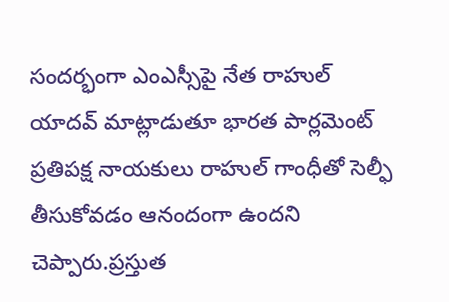సందర్భంగా ఎంఎస్సీపై నేత రాహుల్ యాదవ్ మాట్లాడుతూ భారత పార్లమెంట్ ప్రతిపక్ష నాయకులు రాహుల్ గాంధీతో సెల్ఫీ తీసుకోవడం ఆనందంగా ఉందని చెప్పారు.ప్రస్తుత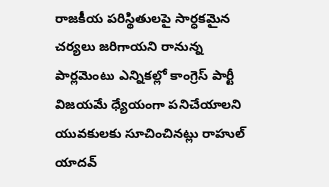రాజకీయ పరిస్థితులపై సార్ధకమైన చర్యలు జరిగాయని రానున్న పార్లమెంటు ఎన్నికల్లో కాంగ్రెస్ పార్టీ విజయమే ధ్యేయంగా పనిచేయాలని యువకులకు సూచించినట్లు రాహుల్ యాదవ్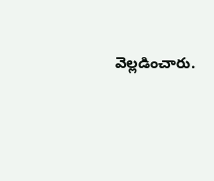వెల్లడించారు.